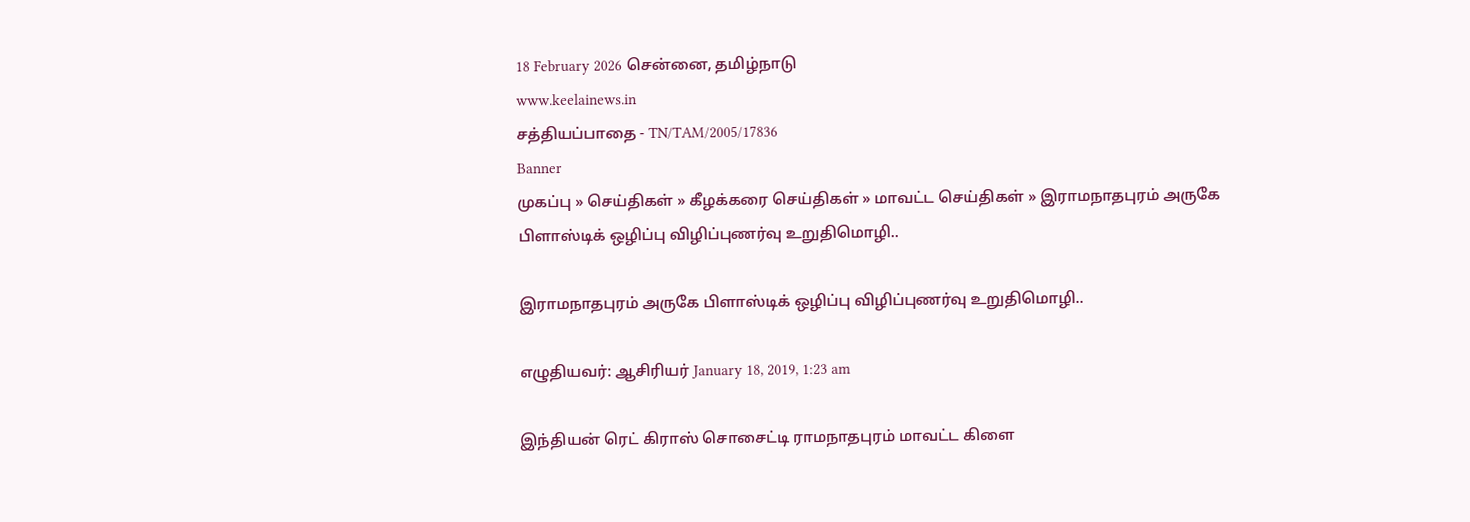18 February 2026 சென்னை, தமிழ்நாடு
www.keelainews.in
சத்தியப்பாதை - TN/TAM/2005/17836
Banner
முகப்பு » செய்திகள் » கீழக்கரை செய்திகள் » மாவட்ட செய்திகள் » இராமநாதபுரம் அருகே பிளாஸ்டிக் ஒழிப்பு விழிப்புணர்வு உறுதிமொழி..

இராமநாதபுரம் அருகே பிளாஸ்டிக் ஒழிப்பு விழிப்புணர்வு உறுதிமொழி..

எழுதியவர்: ஆசிரியர் January 18, 2019, 1:23 am

இந்தியன் ரெட் கிராஸ் சொசைட்டி ராமநாதபுரம் மாவட்ட கிளை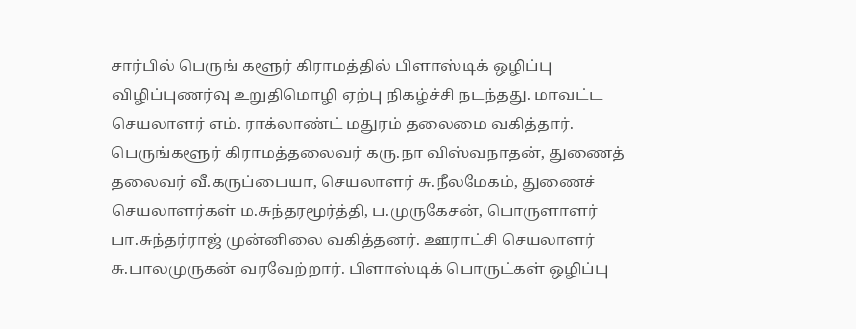சார்பில் பெருங் களூர் கிராமத்தில் பிளாஸ்டிக் ஒழிப்பு விழிப்புணர்வு உறுதிமொழி ஏற்பு நிகழ்ச்சி நடந்தது. மாவட்ட செயலாளர் எம். ராக்லாண்ட் மதுரம் தலைமை வகித்தார். பெருங்களூர் கிராமத்தலைவர் கரு.நா விஸ்வநாதன், துணைத் தலைவர் வீ.கருப்பையா, செயலாளர் சு.நீலமேகம், துணைச் செயலாளர்கள் ம.சுந்தரமூர்த்தி, ப.முருகேசன், பொருளாளர் பா.சுந்தர்ராஜ் முன்னிலை வகித்தனர். ஊராட்சி செயலாளர் சு.பாலமுருகன் வரவேற்றார். பிளாஸ்டிக் பொருட்கள் ஒழிப்பு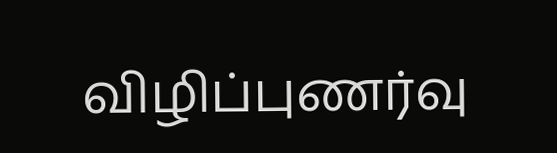விழிப்புணர்வு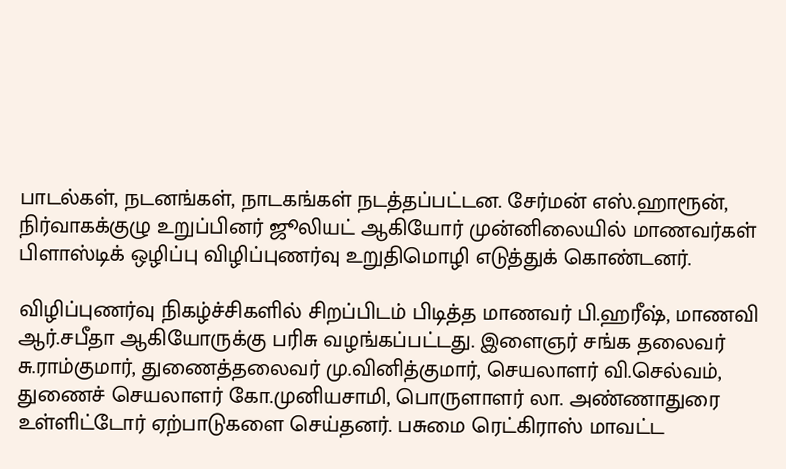பாடல்கள், நடனங்கள், நாடகங்கள் நடத்தப்பட்டன. சேர்மன் எஸ்.ஹாரூன், நிர்வாகக்குழு உறுப்பினர் ஜூலியட் ஆகியோர் முன்னிலையில் மாணவர்கள் பிளாஸ்டிக் ஒழிப்பு விழிப்புணர்வு உறுதிமொழி எடுத்துக் கொண்டனர்.

விழிப்புணர்வு நிகழ்ச்சிகளில் சிறப்பிடம் பிடித்த மாணவர் பி.ஹரீஷ், மாணவி ஆர்.சபீதா ஆகியோருக்கு பரிசு வழங்கப்பட்டது. இளைஞர் சங்க தலைவர் சு.ராம்குமார், துணைத்தலைவர் மு.வினித்குமார், செயலாளர் வி.செல்வம், துணைச் செயலாளர் கோ.முனியசாமி, பொருளாளர் லா. அண்ணாதுரை உள்ளிட்டோர் ஏற்பாடுகளை செய்தனர். பசுமை ரெட்கிராஸ் மாவட்ட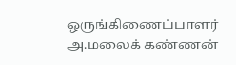ஒருங்கிணைப்பாளர் அ.மலைக் கண்ணன்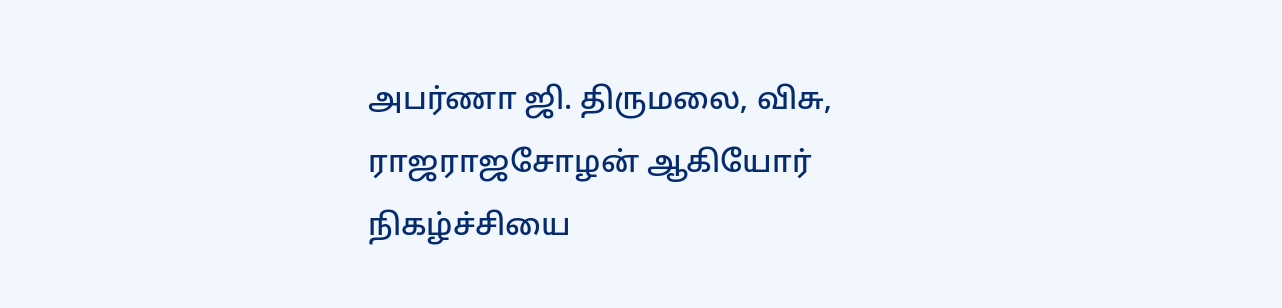அபர்ணா ஜி. திருமலை, விசு, ராஜராஜசோழன் ஆகியோர் நிகழ்ச்சியை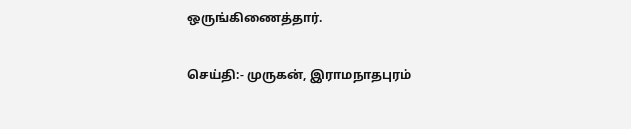ஒருங்கிணைத்தார்.

செய்தி:- முருகன், இராமநாதபுரம்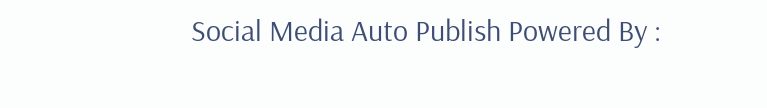Social Media Auto Publish Powered By :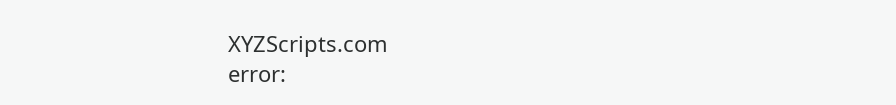XYZScripts.com
error: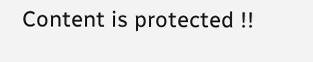Content is protected !!